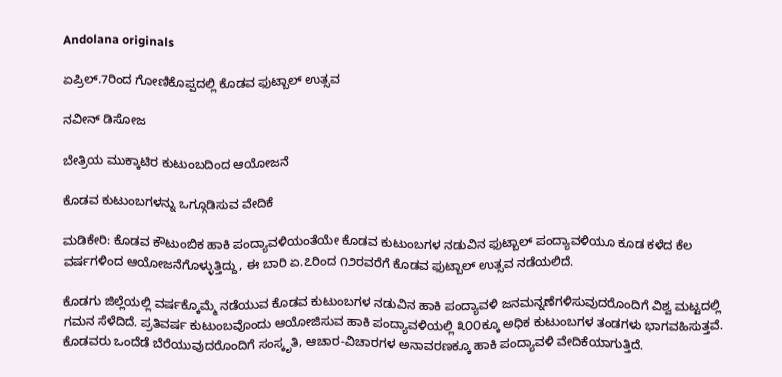Andolana originals

ಏಪ್ರಿಲ್‌.7ರಿಂದ ಗೋಣಿಕೊಪ್ಪದಲ್ಲಿ ಕೊಡವ ಫುಟ್ಬಾಲ್‌ ಉತ್ಸವ

ನವೀನ್ ಡಿಸೋಜ

ಬೇತ್ರಿಯ ಮುಕ್ಕಾಟಿರ ಕುಟುಂಬದಿಂದ ಆಯೋಜನೆ

ಕೊಡವ ಕುಟುಂಬಗಳನ್ನು ಒಗ್ಗೂಡಿಸುವ ವೇದಿಕೆ

ಮಡಿಕೇರಿ: ಕೊಡವ ಕೌಟುಂಬಿಕ ಹಾಕಿ ಪಂದ್ಯಾವಳಿಯಂತೆಯೇ ಕೊಡವ ಕುಟುಂಬಗಳ ನಡುವಿನ ಫುಟ್ಬಾಲ್ ಪಂದ್ಯಾವಳಿಯೂ ಕೂಡ ಕಳೆದ ಕೆಲ ವರ್ಷಗಳಿಂದ ಆಯೋಜನೆಗೊಳ್ಳುತ್ತಿದ್ದು, ಈ ಬಾರಿ ಏ.೭ರಿಂದ ೧೨ರವರೆಗೆ ಕೊಡವ ಫುಟ್ಬಾಲ್ ಉತ್ಸವ ನಡೆಯಲಿದೆ.

ಕೊಡಗು ಜಿಲ್ಲೆಯಲ್ಲಿ ವರ್ಷಕ್ಕೊಮ್ಮೆ ನಡೆಯುವ ಕೊಡವ ಕುಟುಂಬಗಳ ನಡುವಿನ ಹಾಕಿ ಪಂದ್ಯಾವಳಿ ಜನಮನ್ನಣೆಗಳಿಸುವುದರೊಂದಿಗೆ ವಿಶ್ವ ಮಟ್ಟದಲ್ಲಿ ಗಮನ ಸೆಳೆದಿದೆ. ಪ್ರತಿವರ್ಷ ಕುಟುಂಬವೊಂದು ಆಯೋಜಿಸುವ ಹಾಕಿ ಪಂದ್ಯಾವಳಿಯಲ್ಲಿ ೩೦೦ಕ್ಕೂ ಅಧಿಕ ಕುಟುಂಬಗಳ ತಂಡಗಳು ಭಾಗವಹಿಸುತ್ತವೆ. ಕೊಡವರು ಒಂದೆಡೆ ಬೆರೆಯುವುದರೊಂದಿಗೆ ಸಂಸ್ಕೃತಿ, ಆಚಾರ-ವಿಚಾರಗಳ ಅನಾವರಣಕ್ಕೂ ಹಾಕಿ ಪಂದ್ಯಾವಳಿ ವೇದಿಕೆಯಾಗುತ್ತಿದೆ.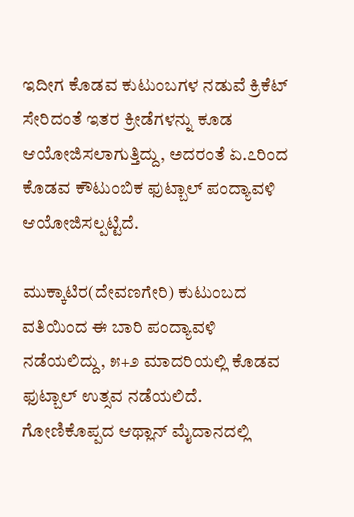ಇದೀಗ ಕೊಡವ ಕುಟುಂಬಗಳ ನಡುವೆ ಕ್ರಿಕೆಟ್ ಸೇರಿದಂತೆ ಇತರ ಕ್ರೀಡೆಗಳನ್ನು ಕೂಡ ಆಯೋಜಿಸಲಾಗುತ್ತಿದ್ದು, ಅದರಂತೆ ಏ.೭ರಿಂದ ಕೊಡವ ಕೌಟುಂಬಿಕ ಫುಟ್ಬಾಲ್ ಪಂದ್ಯಾವಳಿ ಆಯೋಜಿಸಲ್ಪಟ್ಟಿದೆ.

ಮುಕ್ಕಾಟಿರ(ದೇವಣಗೇರಿ) ಕುಟುಂಬದ ವತಿಯಿಂದ ಈ ಬಾರಿ ಪಂದ್ಯಾವಳಿ ನಡೆಯಲಿದ್ದು, ೫+೨ ಮಾದರಿಯಲ್ಲಿ ಕೊಡವ ಫುಟ್ಬಾಲ್ ಉತ್ಸವ ನಡೆಯಲಿದೆ. ಗೋಣಿಕೊಪ್ಪದ ಆಥ್ಲಾನ್ ಮೈದಾನದಲ್ಲಿ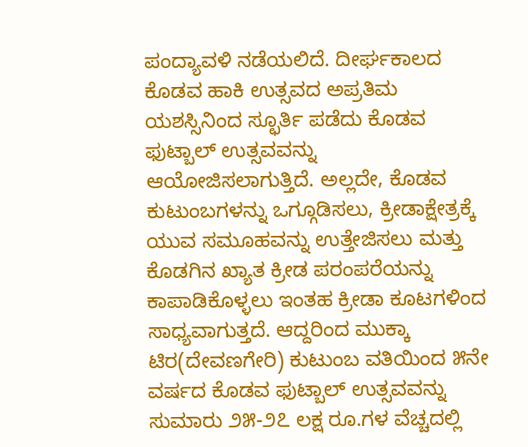ಪಂದ್ಯಾವಳಿ ನಡೆಯಲಿದೆ. ದೀರ್ಘಕಾಲದ ಕೊಡವ ಹಾಕಿ ಉತ್ಸವದ ಅಪ್ರತಿಮ ಯಶಸ್ಸಿನಿಂದ ಸ್ಛೂರ್ತಿ ಪಡೆದು ಕೊಡವ ಫುಟ್ಬಾಲ್ ಉತ್ಸವವನ್ನು ಆಯೋಜಿಸಲಾಗುತ್ತಿದೆ. ಅಲ್ಲದೇ, ಕೊಡವ ಕುಟುಂಬಗಳನ್ನು ಒಗ್ಗೂಡಿಸಲು, ಕ್ರೀಡಾಕ್ಷೇತ್ರಕ್ಕೆ ಯುವ ಸಮೂಹವನ್ನು ಉತ್ತೇಜಿಸಲು ಮತ್ತು ಕೊಡಗಿನ ಖ್ಯಾತ ಕ್ರೀಡ ಪರಂಪರೆಯನ್ನು ಕಾಪಾಡಿಕೊಳ್ಳಲು ಇಂತಹ ಕ್ರೀಡಾ ಕೂಟಗಳಿಂದ ಸಾಧ್ಯವಾಗುತ್ತದೆ. ಆದ್ದರಿಂದ ಮುಕ್ಕಾ ಟಿರ(ದೇವಣಗೇರಿ) ಕುಟುಂಬ ವತಿಯಿಂದ ೫ನೇ ವರ್ಷದ ಕೊಡವ ಫುಟ್ಬಾಲ್ ಉತ್ಸವವನ್ನು ಸುಮಾರು ೨೫-೨೭ ಲಕ್ಷ ರೂ.ಗಳ ವೆಚ್ಚದಲ್ಲಿ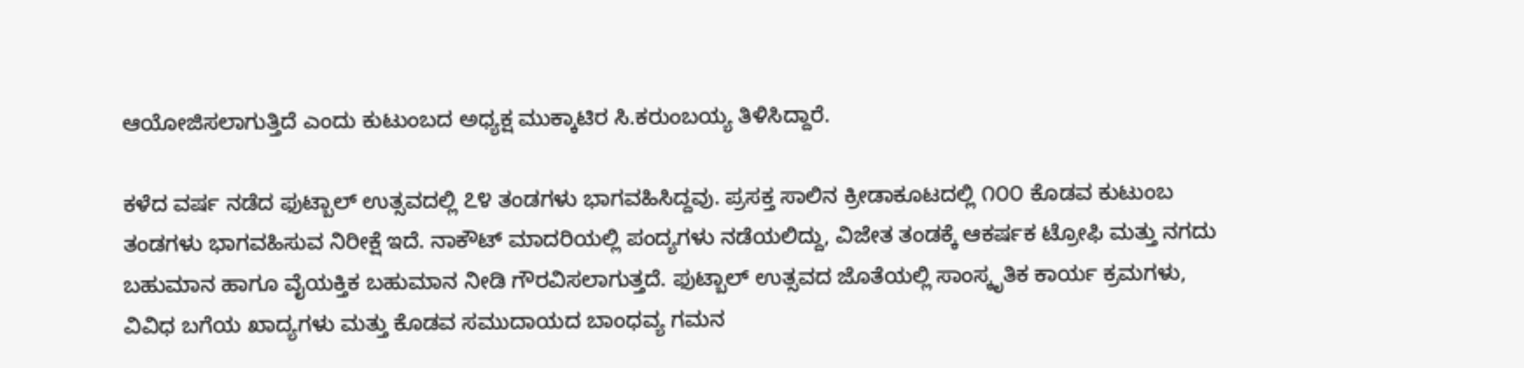ಆಯೋಜಿಸಲಾಗುತ್ತಿದೆ ಎಂದು ಕುಟುಂಬದ ಅಧ್ಯಕ್ಷ ಮುಕ್ಕಾಟಿರ ಸಿ.ಕರುಂಬಯ್ಯ ತಿಳಿಸಿದ್ದಾರೆ.

ಕಳೆದ ವರ್ಷ ನಡೆದ ಫುಟ್ಬಾಲ್ ಉತ್ಸವದಲ್ಲಿ ೭೪ ತಂಡಗಳು ಭಾಗವಹಿಸಿದ್ದವು. ಪ್ರಸಕ್ತ ಸಾಲಿನ ಕ್ರೀಡಾಕೂಟದಲ್ಲಿ ೧೦೦ ಕೊಡವ ಕುಟುಂಬ ತಂಡಗಳು ಭಾಗವಹಿಸುವ ನಿರೀಕ್ಷೆ ಇದೆ. ನಾಕೌಟ್ ಮಾದರಿಯಲ್ಲಿ ಪಂದ್ಯಗಳು ನಡೆಯಲಿದ್ದು, ವಿಜೇತ ತಂಡಕ್ಕೆ ಆಕರ್ಷಕ ಟ್ರೋಫಿ ಮತ್ತು ನಗದು ಬಹುಮಾನ ಹಾಗೂ ವೈಯಕ್ತಿಕ ಬಹುಮಾನ ನೀಡಿ ಗೌರವಿಸಲಾಗುತ್ತದೆ. ಫುಟ್ಬಾಲ್ ಉತ್ಸವದ ಜೊತೆಯಲ್ಲಿ ಸಾಂಸ್ಕೃತಿಕ ಕಾರ್ಯ ಕ್ರಮಗಳು, ವಿವಿಧ ಬಗೆಯ ಖಾದ್ಯಗಳು ಮತ್ತು ಕೊಡವ ಸಮುದಾಯದ ಬಾಂಧವ್ಯ ಗಮನ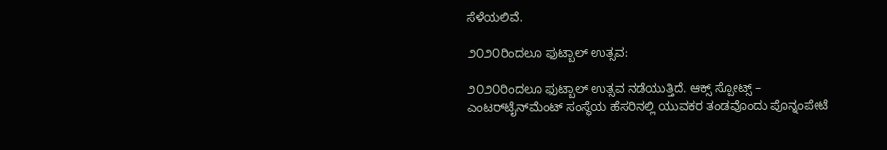ಸೆಳೆಯಲಿವೆ.

೨೦೨೦ರಿಂದಲೂ ಫುಟ್ಬಾಲ್ ಉತ್ಸವ:

೨೦೨೦ರಿಂದಲೂ ಫುಟ್ಬಾಲ್ ಉತ್ಸವ ನಡೆಯುತ್ತಿದೆ. ಆಕ್ಸ್ ಸ್ಪೋಟ್ಸ್ – ಎಂಟರ್‌ಟೈನ್‌ಮೆಂಟ್ ಸಂಸ್ಥೆಯ ಹೆಸರಿನಲ್ಲಿ ಯುವಕರ ತಂಡವೊಂದು ಪೊನ್ನಂಪೇಟೆ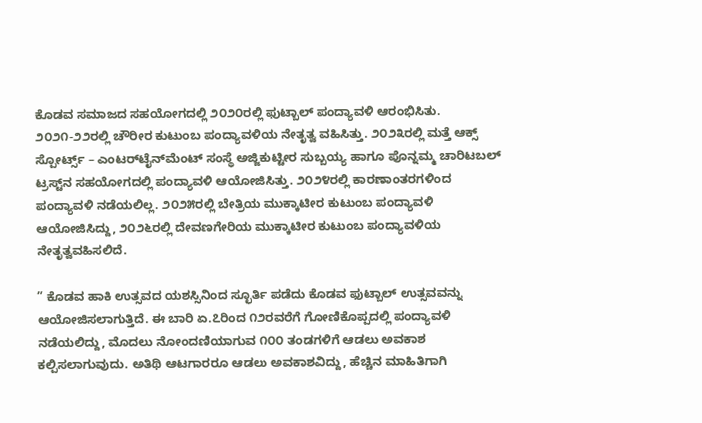ಕೊಡವ ಸಮಾಜದ ಸಹಯೋಗದಲ್ಲಿ ೨೦೨೦ರಲ್ಲಿ ಫುಟ್ಬಾಲ್ ಪಂದ್ಯಾವಳಿ ಆರಂಭಿಸಿತು. ೨೦೨೧-೨೨ರಲ್ಲಿ ಚೌರೀರ ಕುಟುಂಬ ಪಂದ್ಯಾವಳಿಯ ನೇತೃತ್ವ ವಹಿಸಿತ್ತು. ೨೦೨೩ರಲ್ಲಿ ಮತ್ತೆ ಆಕ್ಸ್ ಸ್ಪೋರ್ಟ್ಸ್ – ಎಂಟರ್‌ಟೈನ್‌ಮೆಂಟ್ ಸಂಸ್ಥೆ ಅಜ್ಜಿಕುಟ್ಟೀರ ಸುಬ್ಬಯ್ಯ ಹಾಗೂ ಪೊನ್ನಮ್ಮ ಚಾರಿಟಬಲ್ ಟ್ರಸ್ಟ್‌ನ ಸಹಯೋಗದಲ್ಲಿ ಪಂದ್ಯಾವಳಿ ಆಯೋಜಿಸಿತ್ತು. ೨೦೨೪ರಲ್ಲಿ ಕಾರಣಾಂತರಗಳಿಂದ ಪಂದ್ಯಾವಳಿ ನಡೆಯಲಿಲ್ಲ. ೨೦೨೫ರಲ್ಲಿ ಬೇತ್ರಿಯ ಮುಕ್ಕಾಟೀರ ಕುಟುಂಬ ಪಂದ್ಯಾವಳಿ ಆಯೋಜಿಸಿದ್ದು, ೨೦೨೬ರಲ್ಲಿ ದೇವಣಗೇರಿಯ ಮುಕ್ಕಾಟೀರ ಕುಟುಂಬ ಪಂದ್ಯಾವಳಿಯ ನೇತೃತ್ವವಹಿಸಲಿದೆ.

” ಕೊಡವ ಹಾಕಿ ಉತ್ಸವದ ಯಶಸ್ಸಿನಿಂದ ಸ್ಛೂರ್ತಿ ಪಡೆದು ಕೊಡವ ಫುಟ್ಬಾಲ್ ಉತ್ಸವವನ್ನು ಆಯೋಜಿಸಲಾಗುತ್ತಿದೆ. ಈ ಬಾರಿ ಏ.೭ರಿಂದ ೧೨ರವರೆಗೆ ಗೋಣಿಕೊಪ್ಪದಲ್ಲಿ ಪಂದ್ಯಾವಳಿ ನಡೆಯಲಿದ್ದು, ಮೊದಲು ನೋಂದಣಿಯಾಗುವ ೧೦೦ ತಂಡಗಳಿಗೆ ಆಡಲು ಅವಕಾಶ ಕಲ್ಪಿಸಲಾಗುವುದು. ಅತಿಥಿ ಆಟಗಾರರೂ ಆಡಲು ಅವಕಾಶವಿದ್ದು, ಹೆಚ್ಚಿನ ಮಾಹಿತಿಗಾಗಿ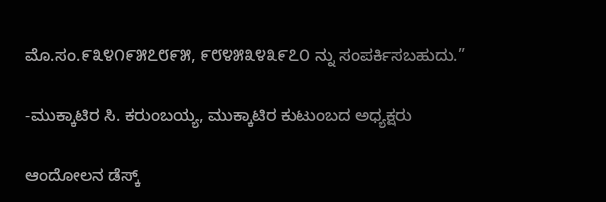ಮೊ.ಸಂ.೯೩೪೧೯೫೭೮೯೫, ೯೮೪೫೩೪೩೯೭೦ ನ್ನು ಸಂಪರ್ಕಿಸಬಹುದು.”

-ಮುಕ್ಕಾಟಿರ ಸಿ. ಕರುಂಬಯ್ಯ, ಮುಕ್ಕಾಟಿರ ಕುಟುಂಬದ ಅಧ್ಯಕ್ಷರು

ಆಂದೋಲನ ಡೆಸ್ಕ್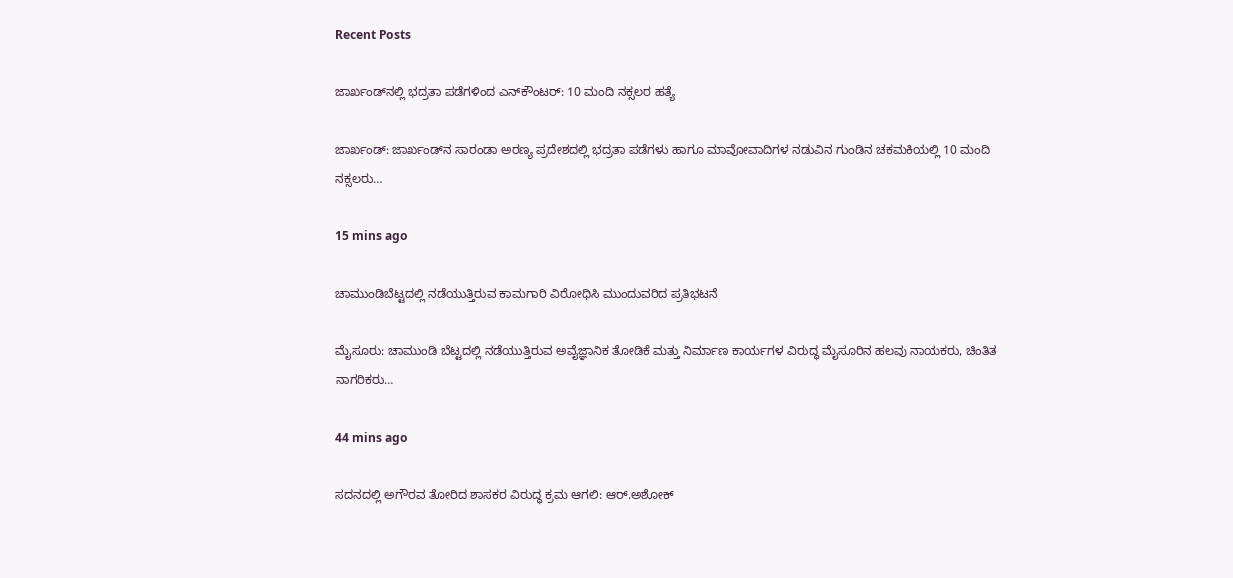Recent Posts

ಜಾರ್ಖಂಡ್‌ನಲ್ಲಿ ಭದ್ರತಾ ಪಡೆಗಳಿಂದ ಎನ್‌ಕೌಂಟರ್: 10 ಮಂದಿ ನಕ್ಸಲರ ಹತ್ಯೆ

ಜಾರ್ಖಂಡ್: ಜಾರ್ಖಂಡ್‌ನ ಸಾರಂಡಾ ಅರಣ್ಯ ಪ್ರದೇಶದಲ್ಲಿ ಭದ್ರತಾ ಪಡೆಗಳು ಹಾಗೂ ಮಾವೋವಾದಿಗಳ ನಡುವಿನ ಗುಂಡಿನ ಚಕಮಕಿಯಲ್ಲಿ 10 ಮಂದಿ ನಕ್ಸಲರು…

15 mins ago

ಚಾಮುಂಡಿಬೆಟ್ಟದಲ್ಲಿ ನಡೆಯುತ್ತಿರುವ ಕಾಮಗಾರಿ ವಿರೋಧಿಸಿ ಮುಂದುವರಿದ ಪ್ರತಿಭಟನೆ

ಮೈಸೂರು: ಚಾಮುಂಡಿ ಬೆಟ್ಟದಲ್ಲಿ ನಡೆಯುತ್ತಿರುವ ಅವೈಜ್ಞಾನಿಕ ತೋಡಿಕೆ ಮತ್ತು ನಿರ್ಮಾಣ ಕಾರ್ಯಗಳ ವಿರುದ್ಧ ಮೈಸೂರಿನ ಹಲವು ನಾಯಕರು, ಚಿಂತಿತ ನಾಗರಿಕರು…

44 mins ago

ಸದನದಲ್ಲಿ ಅಗೌರವ ತೋರಿದ ಶಾಸಕರ ವಿರುದ್ಧ ಕ್ರಮ ಆಗಲಿ: ಆರ್.ಅಶೋಕ್‌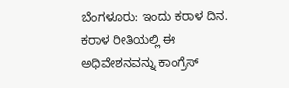ಬೆಂಗಳೂರು: ಇಂದು ಕರಾಳ ದಿನ. ಕರಾಳ ರೀತಿಯಲ್ಲಿ ಈ ಅಧಿವೇಶನವನ್ನು ಕಾಂಗ್ರೆಸ್‌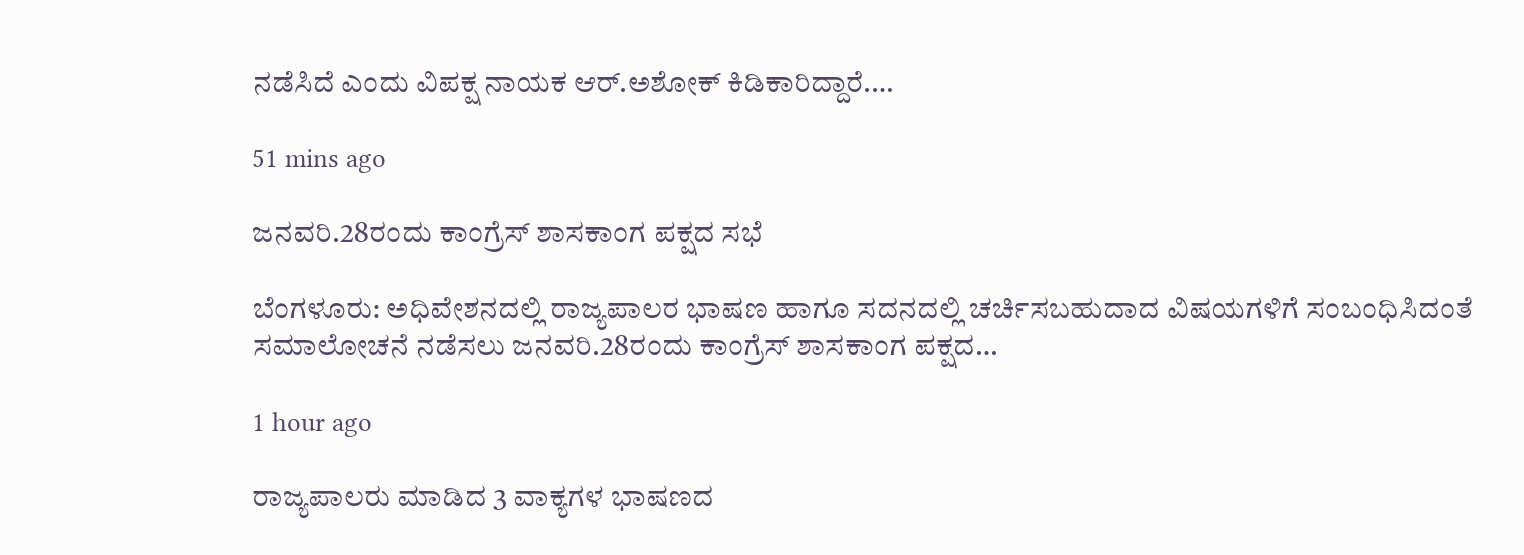ನಡೆಸಿದೆ ಎಂದು ವಿಪಕ್ಷ ನಾಯಕ ಆರ್.ಅಶೋಕ್‌ ಕಿಡಿಕಾರಿದ್ದಾರೆ.…

51 mins ago

ಜನವರಿ.28ರಂದು ಕಾಂಗ್ರೆಸ್‌ ಶಾಸಕಾಂಗ ಪಕ್ಷದ ಸಭೆ

ಬೆಂಗಳೂರು: ಅಧಿವೇಶನದಲ್ಲಿ ರಾಜ್ಯಪಾಲರ ಭಾಷಣ ಹಾಗೂ ಸದನದಲ್ಲಿ ಚರ್ಚಿಸಬಹುದಾದ ವಿಷಯಗಳಿಗೆ ಸಂಬಂಧಿಸಿದಂತೆ ಸಮಾಲೋಚನೆ ನಡೆಸಲು ಜನವರಿ.28ರಂದು ಕಾಂಗ್ರೆಸ್‌ ಶಾಸಕಾಂಗ ಪಕ್ಷದ…

1 hour ago

ರಾಜ್ಯಪಾಲರು ಮಾಡಿದ 3 ವಾಕ್ಯಗಳ ಭಾಷಣದ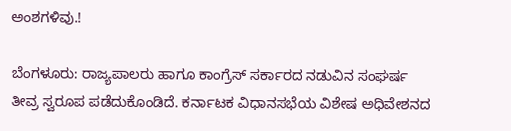ಅಂಶಗಳಿವು.!

ಬೆಂಗಳೂರು: ರಾಜ್ಯಪಾಲರು ಹಾಗೂ ಕಾಂಗ್ರೆಸ್‌ ಸರ್ಕಾರದ ನಡುವಿನ ಸಂಘರ್ಷ ತೀವ್ರ ಸ್ವರೂಪ ಪಡೆದುಕೊಂಡಿದೆ. ಕರ್ನಾಟಕ ವಿಧಾನಸಭೆಯ ವಿಶೇಷ ಅಧಿವೇಶನದ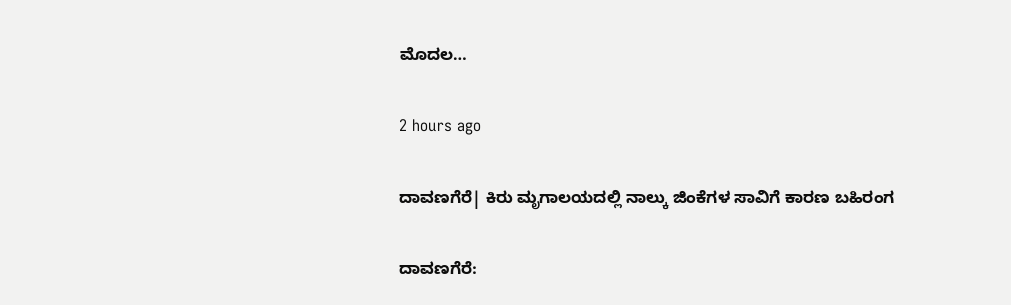ಮೊದಲ…

2 hours ago

ದಾವಣಗೆರೆ| ಕಿರು ಮೃಗಾಲಯದಲ್ಲಿ ನಾಲ್ಕು ಜಿಂಕೆಗಳ ಸಾವಿಗೆ ಕಾರಣ ಬಹಿರಂಗ

ದಾವಣಗೆರೆ: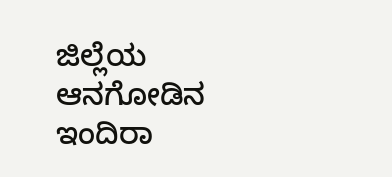ಜಿಲ್ಲೆಯ ಆನಗೋಡಿನ ಇಂದಿರಾ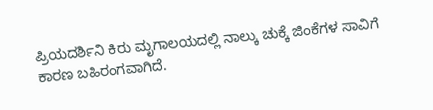ಪ್ರಿಯದರ್ಶಿನಿ ಕಿರು ಮೃಗಾಲಯದಲ್ಲಿ ನಾಲ್ಕು ಚುಕ್ಕೆ ಜಿಂಕೆಗಳ ಸಾವಿಗೆ ಕಾರಣ ಬಹಿರಂಗವಾಗಿದೆ.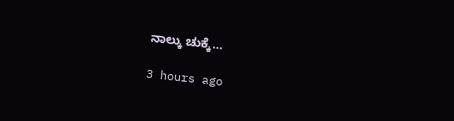ನಾಲ್ಕು ಚುಕ್ಕೆ…

3 hours ago